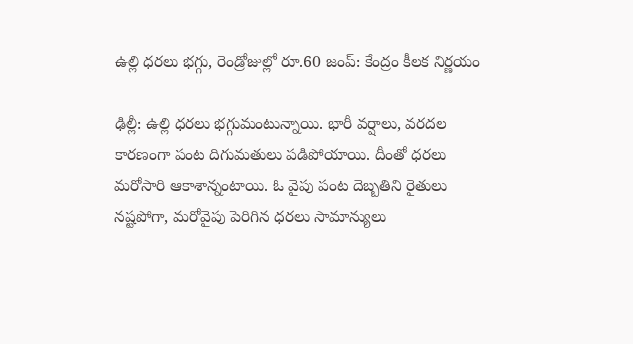ఉల్లి ధరలు భగ్గు, రెండ్రోజుల్లో రూ.60 జంప్: కేంద్రం కీలక నిర్ణయం

ఢిల్లీ: ఉల్లి ధరలు భగ్గుమంటున్నాయి. భారీ వర్షాలు, వరదల కారణంగా పంట దిగుమతులు పడిపోయాయి. దీంతో ధరలు మరోసారి ఆకాశాన్నంటాయి. ఓ వైపు పంట దెబ్బతిని రైతులు నష్టపోగా, మరోవైపు పెరిగిన ధరలు సామాన్యులు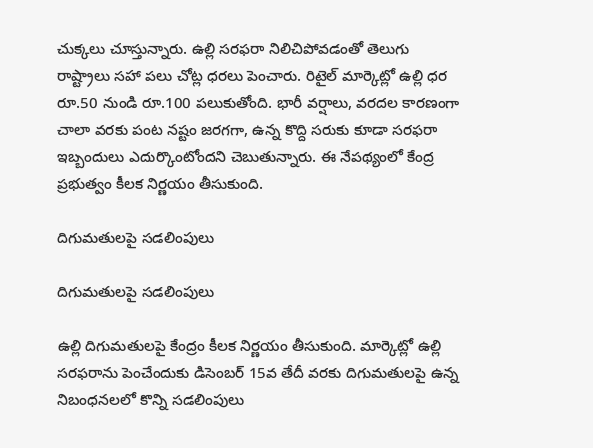చుక్కలు చూస్తున్నారు. ఉల్లి సరఫరా నిలిచిపోవడంతో తెలుగు రాష్ట్రాలు సహా పలు చోట్ల ధరలు పెంచారు. రిటైల్ మార్కెట్లో ఉల్లి ధర రూ.50 నుండి రూ.100 పలుకుతోంది. భారీ వర్షాలు, వరదల కారణంగా చాలా వరకు పంట నష్టం జరగగా, ఉన్న కొద్ది సరుకు కూడా సరఫరా ఇబ్బందులు ఎదుర్కొంటోందని చెబుతున్నారు. ఈ నేపథ్యంలో కేంద్ర ప్రభుత్వం కీలక నిర్ణయం తీసుకుంది.

దిగుమతులపై సడలింపులు

దిగుమతులపై సడలింపులు

ఉల్లి దిగుమతులపై కేంద్రం కీలక నిర్ణయం తీసుకుంది. మార్కెట్లో ఉల్లి సరఫరాను పెంచేందుకు డిసెంబర్ 15వ తేదీ వరకు దిగుమతులపై ఉన్న నిబంధనలలో కొన్ని సడలింపులు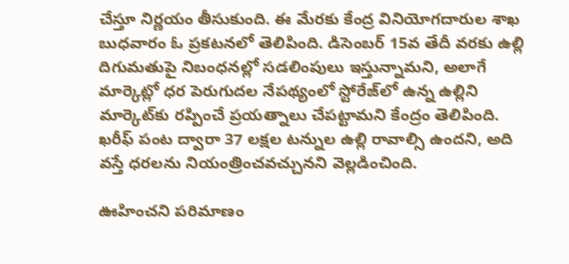చేస్తూ నిర్ణయం తీసుకుంది. ఈ మేరకు కేంద్ర వినియోగదారుల శాఖ బుధవారం ఓ ప్రకటనలో తెలిపింది. డిసెంబర్ 15వ తేదీ వరకు ఉల్లి దిగుమతుపై నిబంధనల్లో సడలింపులు ఇస్తున్నామని, అలాగే మార్కెట్లో ధర పెరుగుదల నేపథ్యంలో స్టోరేజ్‌లో ఉన్న ఉల్లిని మార్కెట్‌కు రప్పించే ప్రయత్నాలు చేపట్టామని కేంద్రం తెలిపింది. ఖరీఫ్ పంట ద్వారా 37 లక్షల టన్నుల ఉల్లి రావాల్సి ఉందని, అది వస్తే ధరలను నియంత్రించవచ్చునని వెల్లడించింది.

ఊహించని పరిమాణం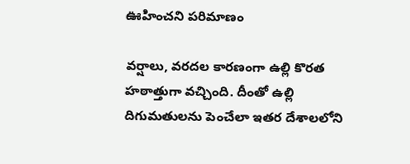ఊహించని పరిమాణం

వర్షాలు, వరదల కారణంగా ఉల్లి కొరత హఠాత్తుగా వచ్చింది. దీంతో ఉల్లి దిగుమతులను పెంచేలా ఇతర దేశాలలోని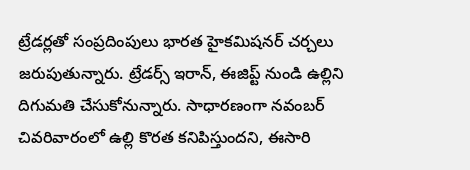ట్రేడర్లతో సంప్రదింపులు భారత హైకమిషనర్ చర్చలు జరుపుతున్నారు. ట్రేడర్స్ ఇరాన్, ఈజిప్ట్ నుండి ఉల్లిని దిగుమతి చేసుకోనున్నారు. సాధారణంగా నవంబర్ చివరివారంలో ఉల్లి కొరత కనిపిస్తుందని, ఈసారి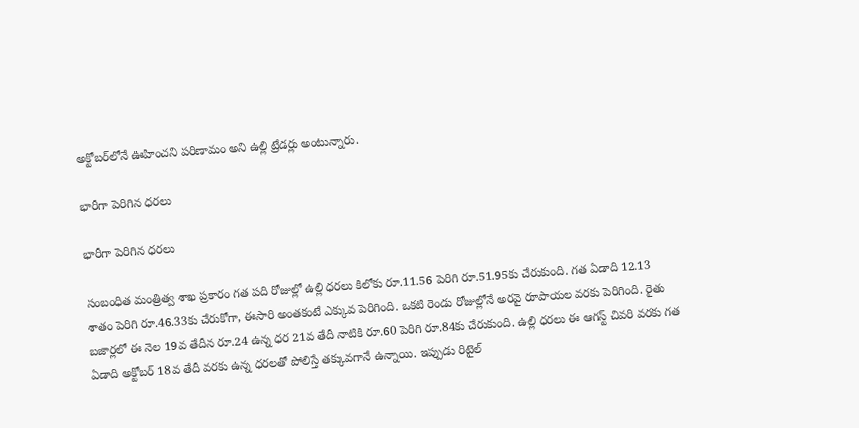అక్టోబర్‌లోనే ఊహించని పరిణామం అని ఉల్లి ట్రేడర్లు అంటున్నారు.

భారీగా పెరిగిన ధరలు

భారీగా పెరిగిన ధరలు

సంబంధిత మంత్రిత్వ శాఖ ప్రకారం గత పది రోజుల్లో ఉల్లి ధరలు కిలోకు రూ.11.56 పెరిగి రూ.51.95కు చేరుకుంది. గత ఏడాది 12.13 శాతం పెరిగి రూ.46.33కు చేరుకోగా, ఈసారి అంతకంటే ఎక్కువ పెరిగింది. ఒకటి రెండు రోజుల్లోనే అరవై రూపాయల వరకు పెరిగింది. రైతు బజార్లలో ఈ నెల 19వ తేదీన రూ.24 ఉన్న ధర 21వ తేదీ నాటికి రూ.60 పెరిగి రూ.84కు చేరుకుంది. ఉల్లి ధరలు ఈ ఆగస్ట్ చివరి వరకు గత ఏడాది అక్టోబర్ 18వ తేదీ వరకు ఉన్న ధరలతో పోలిస్తే తక్కువగానే ఉన్నాయి. ఇప్పుడు రిటైల్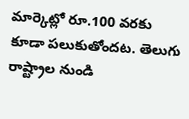మార్కెట్లో రూ.100 వరకు కూడా పలుకుతోందట. తెలుగు రాష్ట్రాల నుండి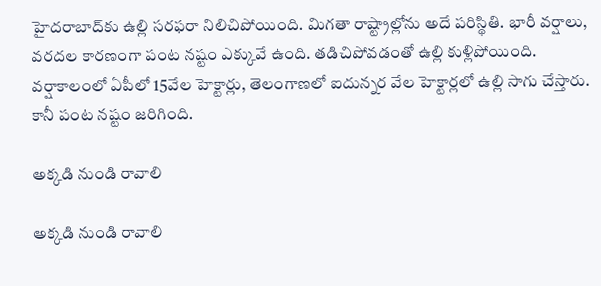హైదరాబాద్‌కు ఉల్లి సరఫరా నిలిచిపోయింది. మిగతా రాష్ట్రాల్లోను అదే పరిస్థితి. భారీ వర్షాలు, వరదల కారణంగా పంట నష్టం ఎక్కువే ఉంది. తడిచిపోవడంతో ఉల్లి కుళ్లిపోయింది. వర్షాకాలంలో ఏపీలో 15వేల హెక్టార్లు, తెలంగాణలో ఐదున్నర వేల హెక్టార్లలో ఉల్లి సాగు చేస్తారు. కానీ పంట నష్టం జరిగింది.

అక్కడి నుండి రావాలి

అక్కడి నుండి రావాలి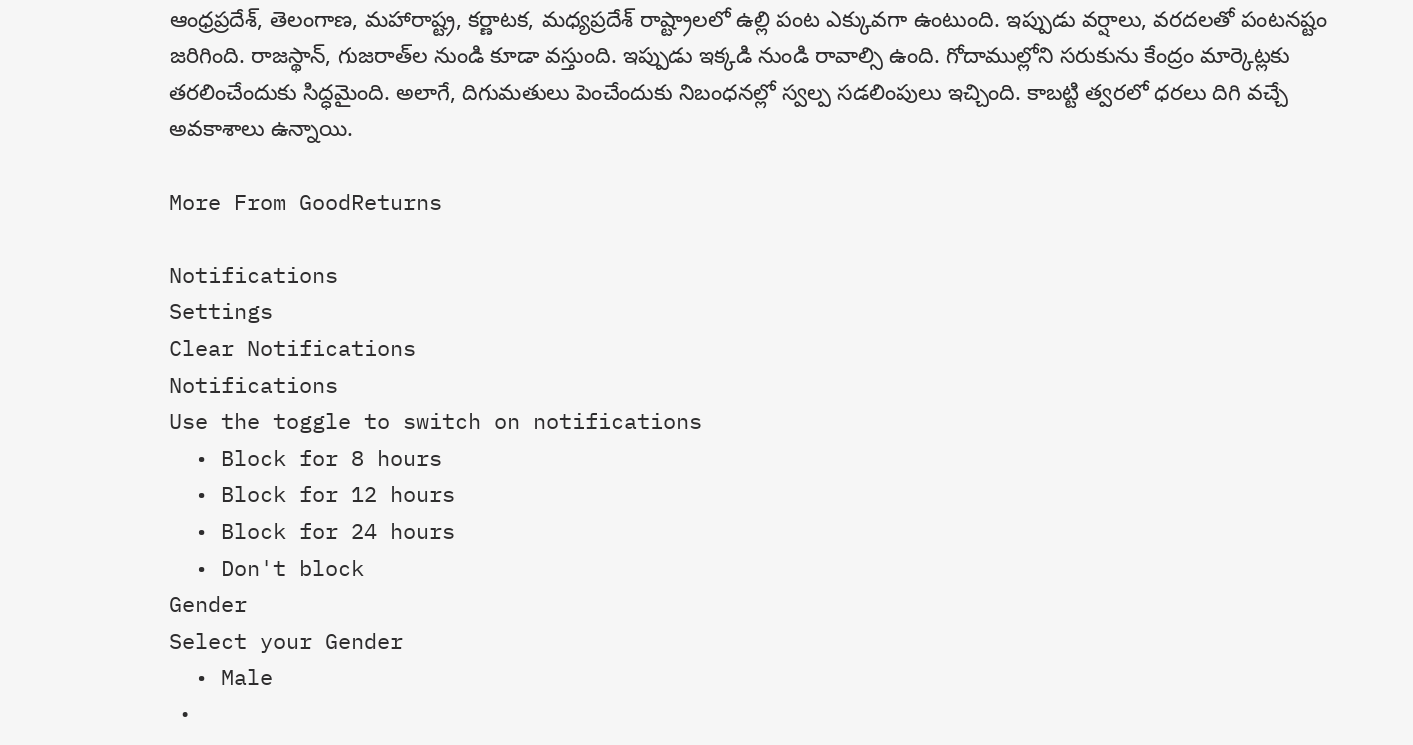ఆంధ్రప్రదేశ్, తెలంగాణ, మహారాష్ట్ర, కర్ణాటక, మధ్యప్రదేశ్ రాష్ట్రాలలో ఉల్లి పంట ఎక్కువగా ఉంటుంది. ఇప్పుడు వర్షాలు, వరదలతో పంటనష్టం జరిగింది. రాజస్థాన్, గుజరాత్‌ల నుండి కూడా వస్తుంది. ఇప్పుడు ఇక్కడి నుండి రావాల్సి ఉంది. గోదాముల్లోని సరుకును కేంద్రం మార్కెట్లకు తరలించేందుకు సిద్ధమైంది. అలాగే, దిగుమతులు పెంచేందుకు నిబంధనల్లో స్వల్ప సడలింపులు ఇచ్చింది. కాబట్టి త్వరలో ధరలు దిగి వచ్చే అవకాశాలు ఉన్నాయి.

More From GoodReturns

Notifications
Settings
Clear Notifications
Notifications
Use the toggle to switch on notifications
  • Block for 8 hours
  • Block for 12 hours
  • Block for 24 hours
  • Don't block
Gender
Select your Gender
  • Male
  •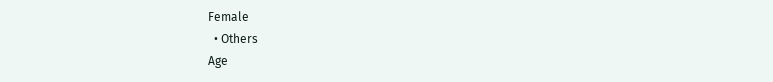Female
  • Others
Age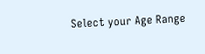Select your Age Range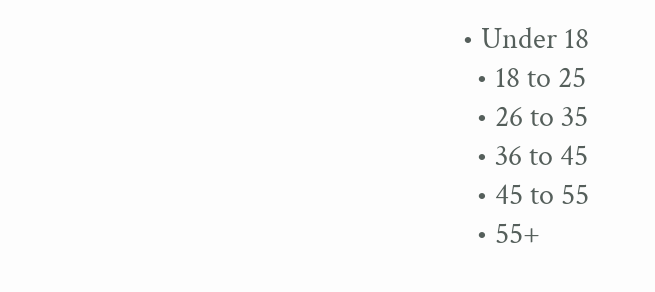• Under 18
  • 18 to 25
  • 26 to 35
  • 36 to 45
  • 45 to 55
  • 55+